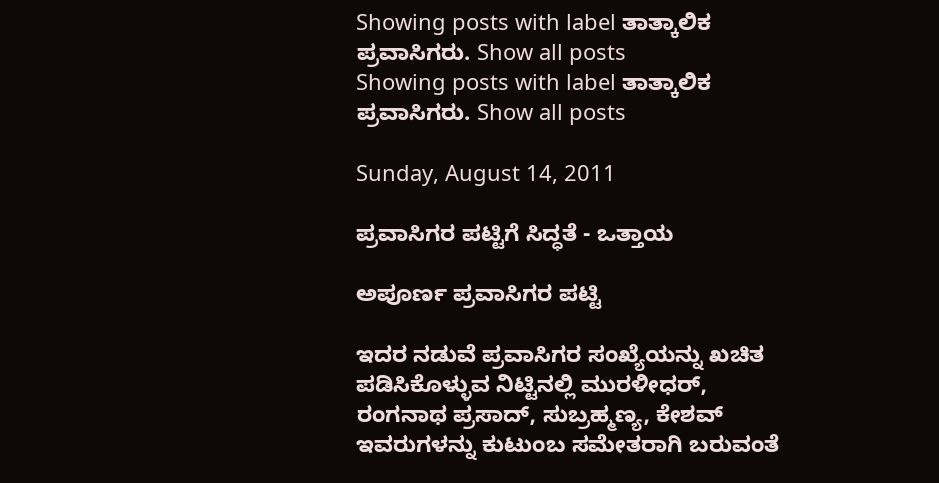Showing posts with label ತಾತ್ಕಾಲಿಕ ಪ್ರವಾಸಿಗರು. Show all posts
Showing posts with label ತಾತ್ಕಾಲಿಕ ಪ್ರವಾಸಿಗರು. Show all posts

Sunday, August 14, 2011

ಪ್ರವಾಸಿಗರ ಪಟ್ಟಿಗೆ ಸಿದ್ಧತೆ - ಒತ್ತಾಯ

ಅಪೂರ್ಣ ಪ್ರವಾಸಿಗರ ಪಟ್ಟಿ

ಇದರ ನಡುವೆ ಪ್ರವಾಸಿಗರ ಸಂಖ್ಯೆಯನ್ನು ಖಚಿತ ಪಡಿಸಿಕೊಳ್ಳುವ ನಿಟ್ಟಿನಲ್ಲಿ ಮುರಳೀಧರ್, ರಂಗನಾಥ ಪ್ರಸಾದ್, ಸುಬ್ರಹ್ಮಣ್ಯ, ಕೇಶವ್ ಇವರುಗಳನ್ನು ಕುಟುಂಬ ಸಮೇತರಾಗಿ ಬರುವಂತೆ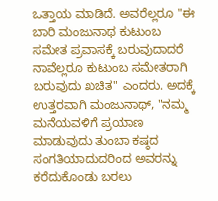ಒತ್ತಾಯ ಮಾಡಿದೆ. ಅವರೆಲ್ಲರೂ "ಈ ಬಾರಿ ಮಂಜುನಾಥ ಕುಟುಂಬ ಸಮೇತ ಪ್ರವಾಸಕ್ಕೆ ಬರುವುದಾದರೆ ನಾವೆಲ್ಲರೂ ಕುಟುಂಬ ಸಮೇತರಾಗಿ ಬರುವುದು ಖಚಿತ" ಎಂದರು. ಅದಕ್ಕೆ ಉತ್ತರವಾಗಿ ಮಂಜುನಾಥ್, "ನಮ್ಮ ಮನೆಯವಳಿಗೆ ಪ್ರಯಾಣ ಮಾಡುವುದು ತುಂಬಾ ಕಷ್ಠದ ಸಂಗತಿಯಾದುದರಿಂದ ಅವರನ್ನು ಕರೆದುಕೊಂಡು ಬರಲು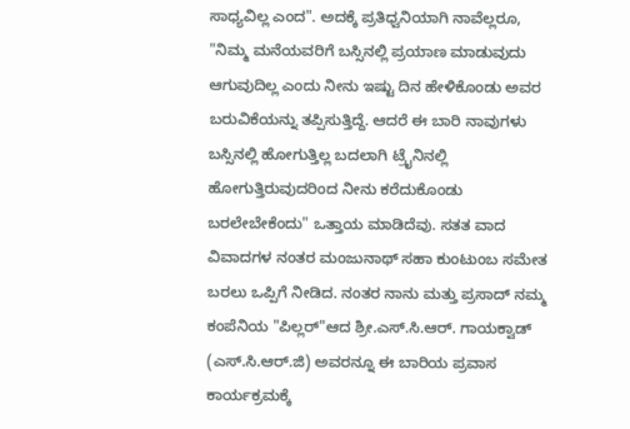ಸಾಧ್ಯವಿಲ್ಲ ಎಂದ". ಅದಕ್ಕೆ ಪ್ರತಿಧ್ವನಿಯಾಗಿ ನಾವೆಲ್ಲರೂ, "ನಿಮ್ಮ ಮನೆಯವರಿಗೆ ಬಸ್ಸಿನಲ್ಲಿ ಪ್ರಯಾಣ ಮಾಡುವುದು ಆಗುವುದಿಲ್ಲ ಎಂದು ನೀನು ಇಷ್ಟು ದಿನ ಹೇಳಿಕೊಂಡು ಅವರ ಬರುವಿಕೆಯನ್ನು ತಪ್ಪಿಸುತ್ತಿದ್ದೆ. ಆದರೆ ಈ ಬಾರಿ ನಾವುಗಳು ಬಸ್ಸಿನಲ್ಲಿ ಹೋಗುತ್ತಿಲ್ಲ ಬದಲಾಗಿ ಟ್ರೈನಿನಲ್ಲಿ ಹೋಗುತ್ತಿರುವುದರಿಂದ ನೀನು ಕರೆದುಕೊಂಡು ಬರಲೇಬೇಕೆಂದು" ಒತ್ತಾಯ ಮಾಡಿದೆವು. ಸತತ ವಾದ ವಿವಾದಗಳ ನಂತರ ಮಂಜುನಾಥ್ ಸಹಾ ಕುಂಟುಂಬ ಸಮೇತ ಬರಲು ಒಪ್ಪಿಗೆ ನೀಡಿದ. ನಂತರ ನಾನು ಮತ್ತು ಪ್ರಸಾದ್ ನಮ್ಮ ಕಂಪೆನಿಯ "ಪಿಲ್ಲರ್"ಆದ ಶ್ರೀ.ಎಸ್.ಸಿ.ಆರ್. ಗಾಯಕ್ವಾಡ್ (ಎಸ್.ಸಿ.ಆರ್.ಜಿ) ಅವರನ್ನೂ ಈ ಬಾರಿಯ ಪ್ರವಾಸ ಕಾರ್ಯಕ್ರಮಕ್ಕೆ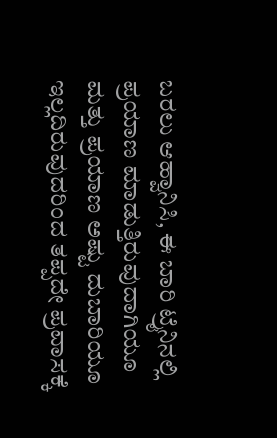ಬರಲು ಆಹ್ವಾನಿಸಿ, ಈ ಬಾರಿ ಟ್ರೈನಿನಲ್ಲಿ ಪ್ರಯಾಣ ಮಾಡುತ್ತಿರುವುದಾಗಿಯೂ ಮತ್ತು ಪ್ರಯಾಣ ಅಷ್ಟು ದುಬಾರಿಯೂ ಇಲ್ಲದಿರುವುದರಿಂದ ತಪ್ಪದೇ ಪ್ರವಾಸಕ್ಕೆ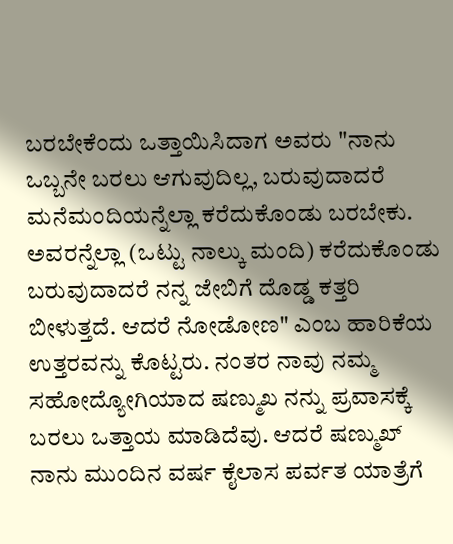ಬರಬೇಕೆಂದು ಒತ್ತಾಯಿಸಿದಾಗ ಅವರು "ನಾನು ಒಬ್ಬನೇ ಬರಲು ಆಗುವುದಿಲ್ಲ, ಬರುವುದಾದರೆ ಮನೆಮಂದಿಯನ್ನೆಲ್ಲಾ ಕರೆದುಕೊಂಡು ಬರಬೇಕು. ಅವರನ್ನೆಲ್ಲಾ (ಒಟ್ಟು ನಾಲ್ಕು ಮಂದಿ) ಕರೆದುಕೊಂಡು ಬರುವುದಾದರೆ ನನ್ನ ಜೇಬಿಗೆ ದೊಡ್ಡ ಕತ್ತರಿ ಬೀಳುತ್ತದೆ. ಆದರೆ ನೋಡೋಣ" ಎಂಬ ಹಾರಿಕೆಯ ಉತ್ತರವನ್ನು ಕೊಟ್ಟರು. ನಂತರ ನಾವು ನಮ್ಮ ಸಹೋದ್ಯೋಗಿಯಾದ ಷಣ್ಮುಖ ನನ್ನು ಪ್ರವಾಸಕ್ಕೆ ಬರಲು ಒತ್ತಾಯ ಮಾಡಿದೆವು. ಆದರೆ ಷಣ್ಮುಖ್ ನಾನು ಮುಂದಿನ ವರ್ಷ ಕೈಲಾಸ ಪರ್ವತ ಯಾತ್ರೆಗೆ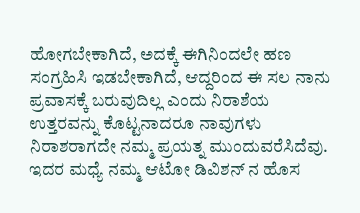ಹೋಗಬೇಕಾಗಿದೆ, ಅದಕ್ಕೆ ಈಗಿನಿಂದಲೇ ಹಣ ಸಂಗ್ರಹಿಸಿ ಇಡಬೇಕಾಗಿದೆ, ಆದ್ದರಿಂದ ಈ ಸಲ ನಾನು ಪ್ರವಾಸಕ್ಕೆ ಬರುವುದಿಲ್ಲ ಎಂದು ನಿರಾಶೆಯ ಉತ್ತರವನ್ನು ಕೊಟ್ಟನಾದರೂ ನಾವುಗಳು ನಿರಾಶರಾಗದೇ ನಮ್ಮ ಪ್ರಯತ್ನ ಮುಂದುವರೆಸಿದೆವು. ಇದರ ಮಧ್ಯೆ ನಮ್ಮ ಆಟೋ ಡಿವಿಶನ್ ನ ಹೊಸ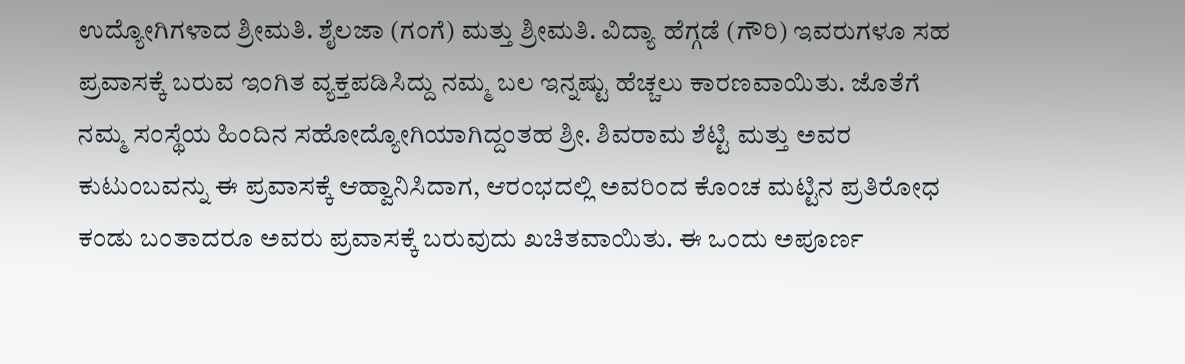ಉದ್ಯೋಗಿಗಳಾದ ಶ್ರೀಮತಿ. ಶೈಲಜಾ (ಗಂಗೆ) ಮತ್ತು ಶ್ರೀಮತಿ. ವಿದ್ಯಾ ಹೆಗ್ಗಡೆ (ಗೌರಿ) ಇವರುಗಳೂ ಸಹ ಪ್ರವಾಸಕ್ಕೆ ಬರುವ ಇಂಗಿತ ವ್ಯಕ್ತಪಡಿಸಿದ್ದು ನಮ್ಮ ಬಲ ಇನ್ನಷ್ಟು ಹೆಚ್ಚಲು ಕಾರಣವಾಯಿತು. ಜೊತೆಗೆ ನಮ್ಮ ಸಂಸ್ಥೆಯ ಹಿಂದಿನ ಸಹೋದ್ಯೋಗಿಯಾಗಿದ್ದಂತಹ ಶ್ರೀ. ಶಿವರಾಮ ಶೆಟ್ಟಿ ಮತ್ತು ಅವರ ಕುಟುಂಬವನ್ನು ಈ ಪ್ರವಾಸಕ್ಕೆ ಆಹ್ವಾನಿಸಿದಾಗ, ಆರಂಭದಲ್ಲಿ ಅವರಿಂದ ಕೊಂಚ ಮಟ್ಟಿನ ಪ್ರತಿರೋಧ ಕಂಡು ಬಂತಾದರೂ ಅವರು ಪ್ರವಾಸಕ್ಕೆ ಬರುವುದು ಖಚಿತವಾಯಿತು. ಈ ಒಂದು ಅಪೂರ್ಣ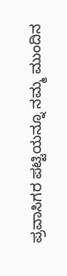ಪ್ರವಾಸಿಗರ ಪಟ್ಟಿಯನ್ನೂ ನಮ್ಮ ಮುಂದಿನ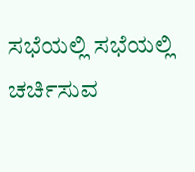ಸಭೆಯಲ್ಲಿ ಸಭೆಯಲ್ಲಿ ಚರ್ಚಿಸುವ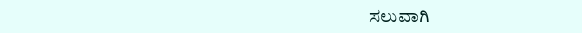ಸಲುವಾಗಿ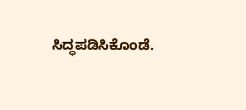ಸಿದ್ಧಪಡಿಸಿಕೊಂಡೆ.